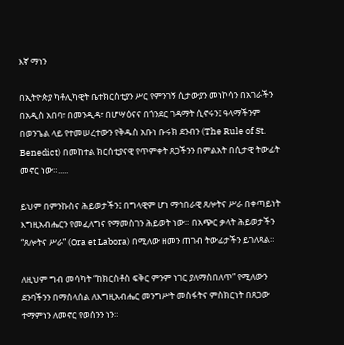እኛ ማነን

በኢትዮጵያ ካቶሊካዊት ቤተክርስቲያን ሥር የምንገኝ ሲታውያን መነኮሳን በአገራችን በአዲስ አበባ፣ በመንዲዳ፣ በሆሣዕናና በጎንደር ገዳማት ሲኖሩን፤ ዓላማችንም በወንጌል ላይ የተመሠረተውን የቅዱስ አቡነ ቡሩክ ደንብን (The Rule of St. Benedict) በመከተል ክርሰቲያናዊ የጥምቀት ጸጋችንን በምልአት በሲታዊ ትውፊት መኖር ነው።.....

ይህም በምንኩስና ሕይወታችን፤ በግላዊም ሆነ ማኅበራዊ ጸሎትና ሥራ በቀጣይነት እግዚአብሔርን የመፈለግና የማመስገን ሕይወት ነው። በአጭር ቃላት ሕይወታችን “ጸሎትና ሥራ” (Ora et Labora) በሚለው ዘመን ጠገብ ትውፊታችን ይገለጻል።

ለዚህም ግብ መሳካት “ከክርስቶስ ፍቅር ምንም ነገር ያለማስበለጥ” የሚለውን ደንባችንን በማሰላሰል ለእግዚአብሔር መንግሥት መስፋትና ምስክርነት በጸጋው ተማምነን ለመኖር የወሰንን ነን።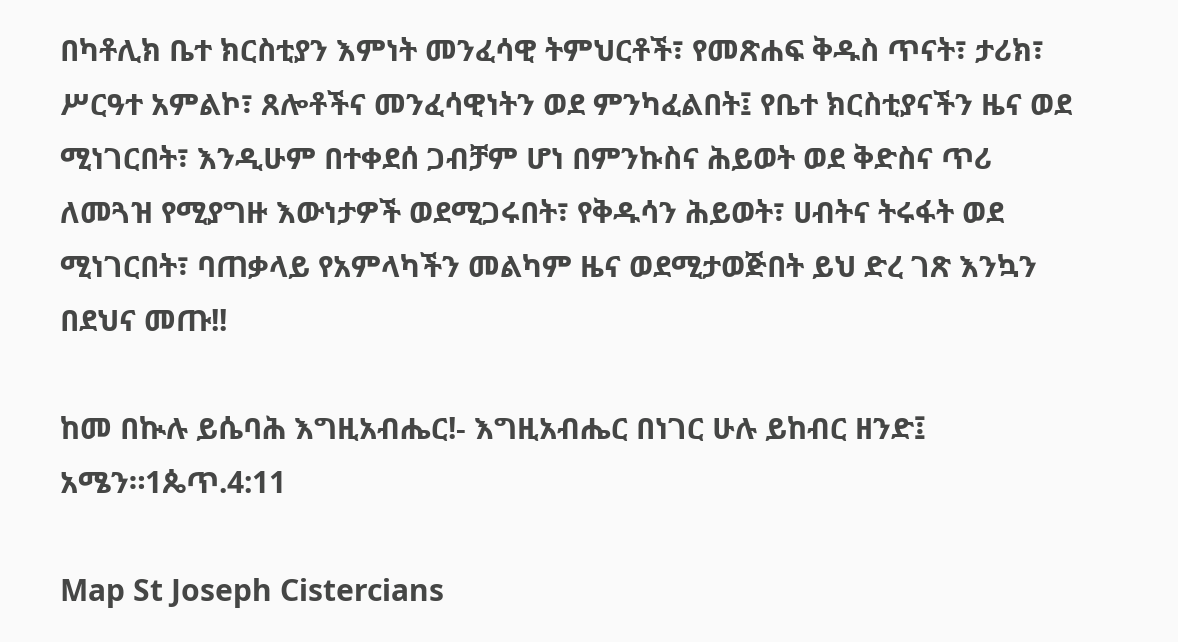በካቶሊክ ቤተ ክርስቲያን እምነት መንፈሳዊ ትምህርቶች፣ የመጽሐፍ ቅዱስ ጥናት፣ ታሪክ፣ ሥርዓተ አምልኮ፣ ጸሎቶችና መንፈሳዊነትን ወደ ምንካፈልበት፤ የቤተ ክርስቲያናችን ዜና ወደ ሚነገርበት፣ እንዲሁም በተቀደሰ ጋብቻም ሆነ በምንኩስና ሕይወት ወደ ቅድስና ጥሪ ለመጓዝ የሚያግዙ እውነታዎች ወደሚጋሩበት፣ የቅዱሳን ሕይወት፣ ሀብትና ትሩፋት ወደ ሚነገርበት፣ ባጠቃላይ የአምላካችን መልካም ዜና ወደሚታወጅበት ይህ ድረ ገጽ እንኳን በደህና መጡ!!

ከመ በኲሉ ይሴባሕ እግዚአብሔር!- እግዚአብሔር በነገር ሁሉ ይከብር ዘንድ፤ አሜን።1ጴጥ.4:11

Map St Joseph Cistercians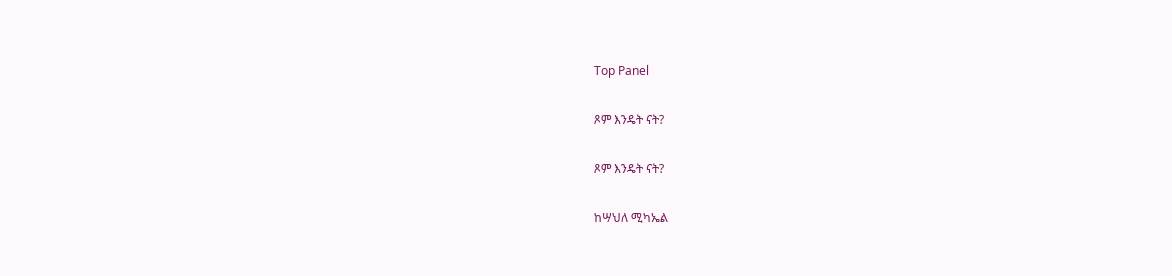Top Panel

ጾም እንዴት ናት?

ጾም እንዴት ናት?

ከሣህለ ሚካኤል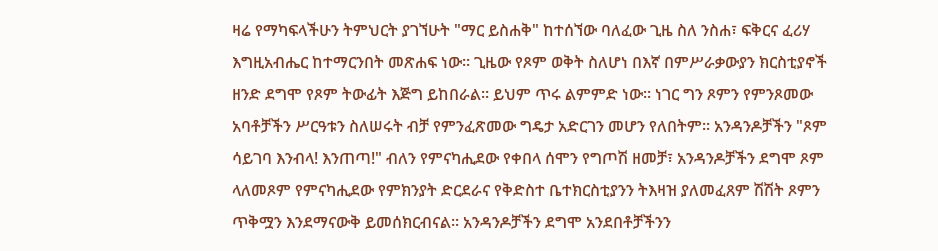ዛሬ የማካፍላችሁን ትምህርት ያገኘሁት "ማር ይስሐቅ" ከተሰኘው ባለፈው ጊዜ ስለ ንስሐ፣ ፍቅርና ፈሪሃ እግዚአብሔር ከተማርንበት መጽሐፍ ነው፡፡ ጊዜው የጾም ወቅት ስለሆነ በእኛ በምሥራቃውያን ክርስቲያኖች ዘንድ ደግሞ የጾም ትውፊት እጅግ ይከበራል፡፡ ይህም ጥሩ ልምምድ ነው፡፡ ነገር ግን ጾምን የምንጾመው አባቶቻችን ሥርዓቱን ስለሠሩት ብቻ የምንፈጽመው ግዴታ አድርገን መሆን የለበትም፡፡ አንዳንዶቻችን "ጾም ሳይገባ እንብላ! እንጠጣ!" ብለን የምናካሒደው የቀበላ ሰሞን የግጦሽ ዘመቻ፣ አንዳንዶቻችን ደግሞ ጾም ላለመጾም የምናካሒደው የምክንያት ድርደራና የቅድስተ ቤተክርስቲያንን ትእዛዝ ያለመፈጸም ሽሽት ጾምን ጥቅሟን እንደማናውቅ ይመሰክርብናል፡፡ አንዳንዶቻችን ደግሞ አንደበቶቻችንን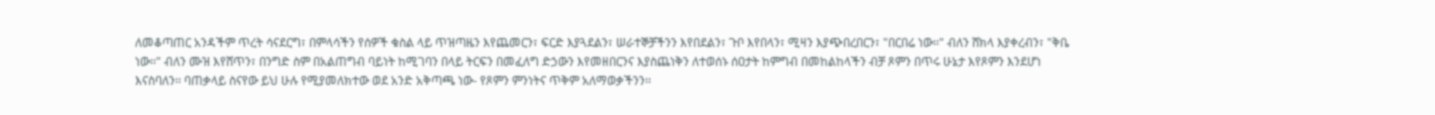ለመቆጣጠር አንዳችም ጥረት ሳናደርግ፣ በምላሳችን የሰዎች ቁስል ላይ ጥዝጣዜን እየጨመርን፣ ፍርድ እያጓደልን፣ ሠራተኞቻችንን እየበደልን፣ ጉቦ እየበላን፣ ሚዛን እያጭበረበርን፣ "በርበሬ ነው፡፡" ብለን ሸክላ እያቀረብን፣ "ቅቤ ነው፡፡" ብለን ሙዝ እየሸጥን፣ በንግድ ስም በአልጠግብ ባይነት ከሚገባን በላይ ትርፍን በመፈለግ ድኃውን እየመዘበርንና እያስጨነቅን ለተወሰኑ ሰዐታት ከምግብ በመከልከላችን ብቻ ጾምን በጥሩ ሁኔታ እየጾምን እንደሆነ እናስባለን፡፡ ባጠቃላይ ስናየው ይህ ሁሉ የሚያመለክተው ወደ አንድ አቅጣጫ ነው- የጾምን ምንነትና ጥቅም አለማወቃችንን፡፡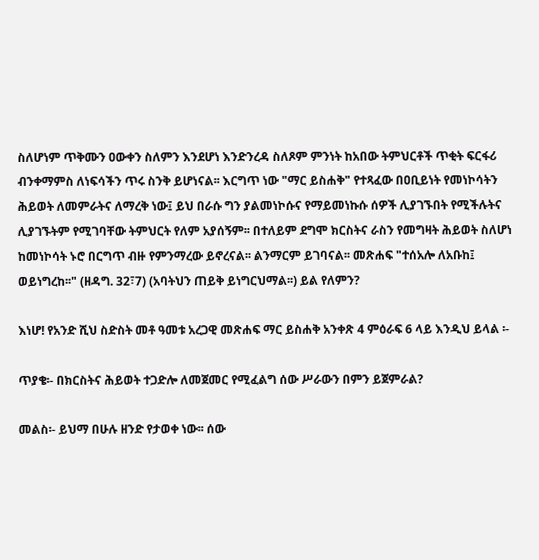ስለሆነም ጥቅሙን ዐውቀን ስለምን እንደሆነ እንድንረዳ ስለጾም ምንነት ከአበው ትምህርቶች ጥቂት ፍርፋሪ ብንቀማምስ ለነፍሳችን ጥሩ ስንቅ ይሆነናል፡፡ እርግጥ ነው "ማር ይስሐቅ" የተጻፈው በዐቢይነት የመነኮሳትን ሕይወት ለመምራትና ለማረቅ ነው፤ ይህ በራሱ ግን ያልመነኮሱና የማይመነኩሱ ሰዎች ሊያገኙበት የሚችሉትና ሊያገኙትም የሚገባቸው ትምህርት የለም አያሰኝም፡፡ በተለይም ደግሞ ክርስትና ራስን የመግዛት ሕይወት ስለሆነ ከመነኮሳት ኑሮ በርግጥ ብዙ የምንማረው ይኖረናል፡፡ ልንማርም ይገባናል፡፡ መጽሐፍ "ተሰአሎ ለአቡከ፤ ወይነግረከ፡፡" (ዘዳግ. 32፣7) (አባትህን ጠይቅ ይነግርህማል፡፡) ይል የለምን?

እነሆ! የአንድ ሺህ ስድስት መቶ ዓመቱ አረጋዊ መጽሐፍ ማር ይስሐቅ አንቀጽ 4 ምዕራፍ 6 ላይ እንዲህ ይላል ፡-

ጥያቄ፡- በክርስትና ሕይወት ተጋድሎ ለመጀመር የሚፈልግ ሰው ሥራውን በምን ይጀምራል?

መልስ፡- ይህማ በሁሉ ዘንድ የታወቀ ነው፡፡ ሰው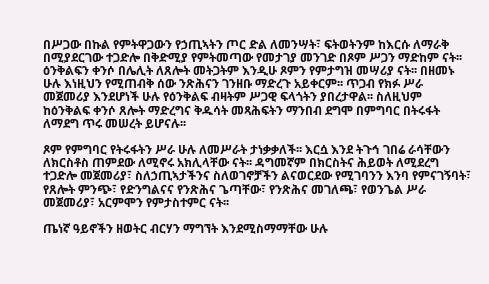በሥጋው በኩል የምትዋጋውን የኃጢኣትን ጦር ድል ለመንሣት፣ ፍትወትንም ከእርሱ ለማራቅ በሚያደርገው ተጋድሎ በቅድሚያ የምትመጣው የመታገያ መንገድ በጾም ሥጋን ማድከም ናት፡፡ ዕንቅልፍን ቀንሶ በሌሊት ለጸሎት መትጋትም እንዲሁ ጾምን የምታግዝ መሣሪያ ናት፡፡ በዘመኑ ሁሉ እነዚህን የሚጠብቅ ሰው ንጽሕናን ገንዘቡ ማድረጉ አይቀርም፡፡ ጥጋብ የክፉ ሥራ መጀመሪያ እንደሆነች ሁሉ የዕንቅልፍ ብዛትም ሥጋዊ ፍላጎትን ያበረታዋል፡፡ ስለዚህም ከዕንቅልፍ ቀንሶ ጸሎት ማድረግና ቅዱሳት መጻሕፍትን ማንበብ ደግሞ በምግባር በትሩፋት ለማደግ ጥሩ መሠረት ይሆናሉ፡፡

ጾም የምግባር የትሩፋትን ሥራ ሁሉ ለመሥራት ታነቃቃለች፡፡ እርሷ እንደ ትጉኅ ገበሬ ራሳቸውን ለክርስቶስ ጠምደው ለሚኖሩ አክሊላቸው ናት፡፡ ዳግመኛም በክርስትና ሕይወት ለሚደረግ ተጋድሎ መጀመሪያ፣ ስለኃጢኣታችንና ስለወገኖቻችን ልናወርደው የሚገባንን እንባ የምናገኝባት፣ የጸሎት ምንጭ፣ የድንግልናና የንጽሕና ጌጣቸው፣ የንጽሕና መገለጫ፣ የወንጌል ሥራ መጀመሪያ፣ አርምሞን የምታስተምር ናት፡፡

ጤነኛ ዓይኖችን ዘወትር ብርሃን ማግኘት እንደሚስማማቸው ሁሉ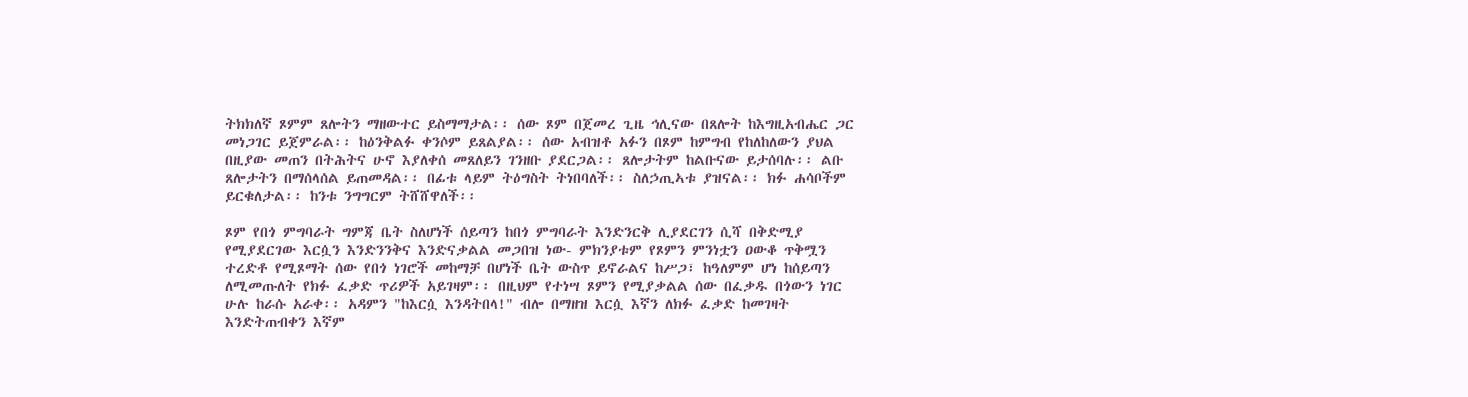ትክክለኛ ጾምም ጸሎትን ማዘውተር ይስማማታል፡፡ ሰው ጾም በጀመረ ጊዜ ኅሊናው በጸሎት ከእግዚአብሔር ጋር መነጋገር ይጀምራል፡፡ ከዕንቅልፉ ቀንሶም ይጸልያል፡፡ ሰው አብዝቶ አፉን በጾም ከምግብ የከለከለውን ያህል በዚያው መጠን በትሕትና ሁኖ እያለቀሰ መጸለይን ገንዘቡ ያደርጋል፡፡ ጸሎታትም ከልቡናው ይታሰባሉ፡፡ ልቡ ጸሎታትን በማሰላሰል ይጠመዳል፡፡ በፊቱ ላይም ትዕግስት ትነበባለች፡፡ ስለኃጢኣቱ ያዝናል፡፡ ክፉ ሐሳቦችም ይርቁለታል፡፡ ከንቱ ንግግርም ትሸሸዋለች፡፡

ጾም የበጎ ምግባራት ግምጃ ቤት ስለሆነች ሰይጣን ከበጎ ምግባራት እንድንርቅ ሊያደርገን ሲሻ በቅድሚያ የሚያደርገው እርሷን እንድንንቅና እንድናቃልል መጋበዝ ነው- ምክንያቱም የጾምን ምንነቷን ዐውቆ ጥቅሟን ተረድቶ የሚጾማት ሰው የበጎ ነገሮች መከማቻ በሆነች ቤት ውስጥ ይኖራልና ከሥጋ፣ ከዓለምም ሆነ ከሰይጣን ለሚመጡለት የክፉ ፈቃድ ጥሪዎች አይገዛም፡፡ በዚህም የተነሣ ጾምን የሚያቃልል ሰው በፈቃዱ በጎውን ነገር ሁሉ ከራሱ አራቀ፡፡ አዳምን "ከእርሷ እንዳትበላ!" ብሎ በማዘዝ እርሷ እኛን ለክፉ ፈቃድ ከመገዛት እንድትጠብቀን እኛም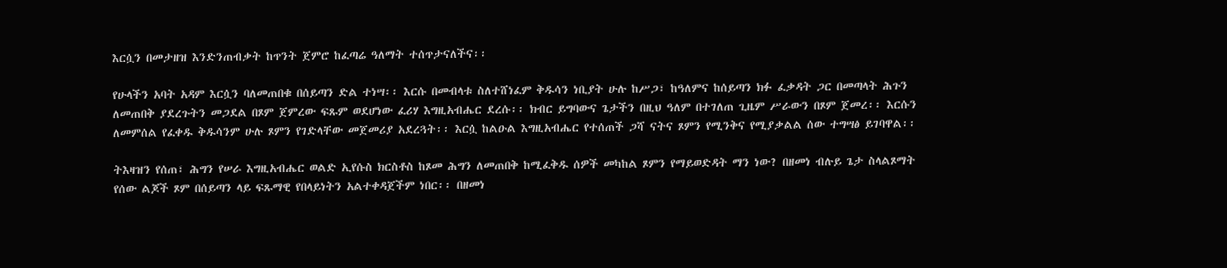እርሷን በመታዘዝ እንድንጠብቃት ከጥንት ጀምሮ ከፈጣሬ ዓለማት ተሰጥታናለችና፡፡

የሁላችን አባት አዳም እርሷን ባለመጠበቁ በሰይጣን ድል ተነሣ፡፡ እርሱ በመብላቱ ስለተሸነፈም ቅዱሳን ነቢያት ሁሉ ከሥጋ፣ ከዓለምና ከሰይጣን ክፉ ፈቃዳት ጋር በመጣላት ሕጉን ለመጠበቅ ያደረጉትን መጋደል በጾም ጀምረው ፍጹም ወደሆነው ፈሪሃ እግዚአብሔር ደረሱ፡፡ ክብር ይግባውና ጌታችን በዚህ ዓለም በተገለጠ ጊዜም ሥራውን በጾም ጀመረ፡፡ እርሱን ለመምሰል የፈቀዱ ቅዱሳንም ሁሉ ጾምን የገድላቸው መጀመሪያ አደረጓት፡፡ እርሷ ከልዑል እግዚአብሔር የተሰጠች ጋሻ ናትና ጾምን የሚንቅና የሚያቃልል ሰው ተግሣፅ ይገባዋል፡፡

ትእዛዝን የሰጠ፣ ሕግን የሠራ እግዚአብሔር ወልድ ኢየሱስ ክርስቶስ ከጾመ ሕግን ለመጠበቅ ከሚፈቅዱ ሰዎች መካከል ጾምን የማይወድዳት ማን ነው? በዘመነ ብሉይ ጌታ ስላልጾማት የሰው ልጆች ጾም በሰይጣን ላይ ፍጹማዊ የበላይነትን አልተቀዳጀችም ነበር፡፡ በዘመነ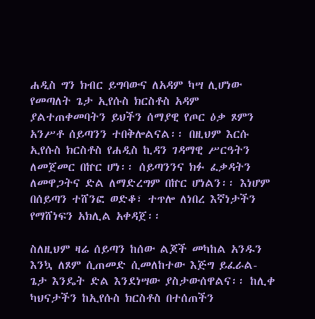ሐዲስ ግን ክብር ይግባውና ለአዳም ካሣ ሊሆነው የመጣለት ጌታ ኢየሱስ ክርስቶስ አዳም ያልተጠቀመባትን ይህችን ሰማያዊ የጦር ዕቃ ጾምን አንሥቶ ሰይጣንን ተበቅሎልናል፡፡ በዚህም እርሱ ኢየሱስ ክርስቶስ የሐዲስ ኪዳን ገዳማዊ ሥርዓትን ለመጀመር በኵር ሆነ፡፡ ሰይጣንንና ክፉ ፈቃዳትን ለመዋጋትና ድል ለማድረግም በኵር ሆነልን፡፡ እነሆም በሰይጣን ተሸንፎ ወድቆ፣ ተጥሎ ለነበረ እኛነታችን የማሸነፍን አክሊል አቀዳጀ፡፡

ስለዚህም ዛሬ ሰይጣን ከሰው ልጆች መካከል አንዱን እንኳ ለጾም ሲጠመድ ሲመለከተው እጅግ ይፈራል- ጌታ እንዴት ድል እንደነሣው ያስታውሰዋልና፡፡ ከሊቀ ካህናታችን ከኢየሱስ ክርስቶስ በተሰጠችን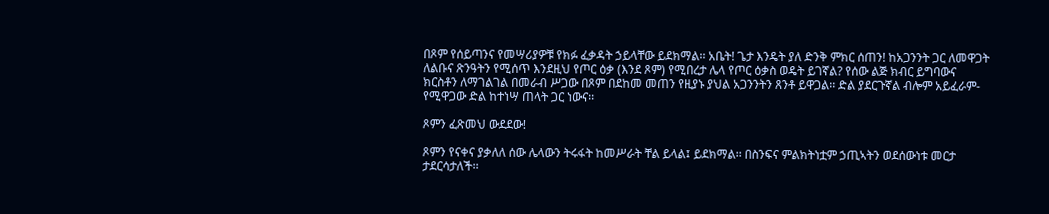በጾም የሰይጣንና የመሣሪያዎቹ የክፉ ፈቃዳት ኃይላቸው ይደክማል፡፡ አቤት! ጌታ እንዴት ያለ ድንቅ ምክር ሰጠን! ከአጋንንት ጋር ለመዋጋት ለልቡና ጽንዓትን የሚሰጥ እንደዚህ የጦር ዕቃ (እንደ ጾም) የሚበረታ ሌላ የጦር ዕቃስ ወዴት ይገኛል? የሰው ልጅ ክብር ይግባውና ክርስቶን ለማገልገል በመራብ ሥጋው በጾም በደከመ መጠን የዚያኑ ያህል አጋንንትን ጸንቶ ይዋጋል፡፡ ድል ያደርጉኛል ብሎም አይፈራም- የሚዋጋው ድል ከተነሣ ጠላት ጋር ነውና፡፡

ጾምን ፈጽመህ ውደደው!

ጾምን የናቀና ያቃለለ ሰው ሌላውን ትሩፋት ከመሥራት ቸል ይላል፤ ይደክማል፡፡ በስንፍና ምልክትነቷም ኃጢኣትን ወደሰውነቱ መርታ ታደርሳታለች፡፡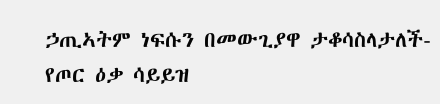ኃጢኣትም ነፍሱን በመውጊያዋ ታቆሳስላታለች- የጦር ዕቃ ሳይይዝ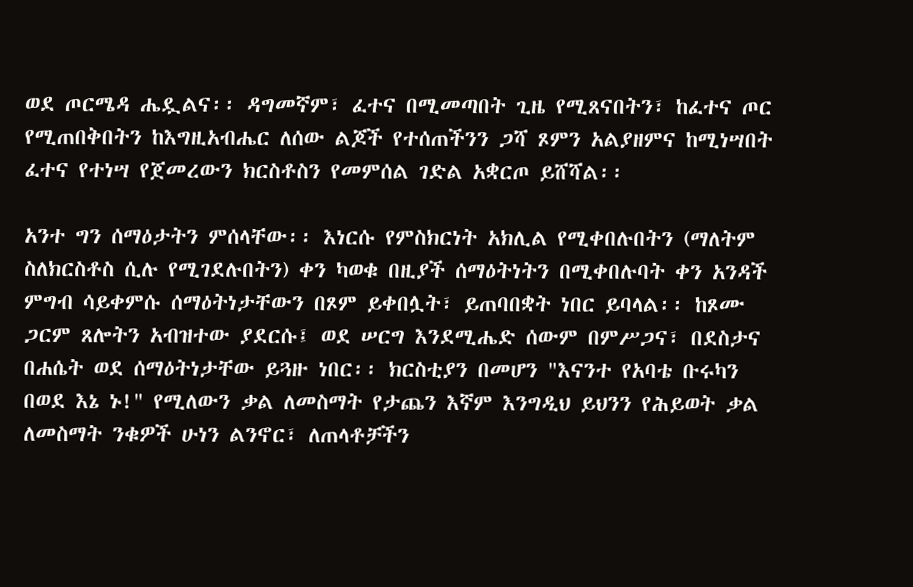ወደ ጦርሜዳ ሔዷልና፡፡ ዳግመኛም፣ ፈተና በሚመጣበት ጊዜ የሚጸናበትን፣ ከፈተና ጦር የሚጠበቅበትን ከእግዚአብሔር ለሰው ልጆች የተሰጠችንን ጋሻ ጾምን አልያዘምና ከሚነሣበት ፈተና የተነሣ የጀመረውን ክርስቶስን የመምሰል ገድል አቋርጦ ይሸሻል፡፡

አንተ ግን ሰማዕታትን ምሰላቸው፡፡ እነርሱ የምስክርነት አክሊል የሚቀበሉበትን (ማለትም ስለክርስቶስ ሲሉ የሚገደሉበትን) ቀን ካወቁ በዚያች ሰማዕትነትን በሚቀበሉባት ቀን አንዳች ምግብ ሳይቀምሱ ሰማዕትነታቸውን በጾም ይቀበሏት፣ ይጠባበቋት ነበር ይባላል፡፡ ከጾሙ ጋርም ጸሎትን አብዝተው ያደርሱ፤ ወደ ሠርግ እንደሚሔድ ሰውም በምሥጋና፣ በደስታና በሐሴት ወደ ሰማዕትነታቸው ይጓዙ ነበር፡፡ ክርስቲያን በመሆን "እናንተ የአባቴ ቡሩካን በወደ እኔ ኑ!" የሚለውን ቃል ለመስማት የታጨን እኛም እንግዲህ ይህንን የሕይወት ቃል ለመስማት ንቁዎች ሁነን ልንኖር፣ ለጠላቶቻችን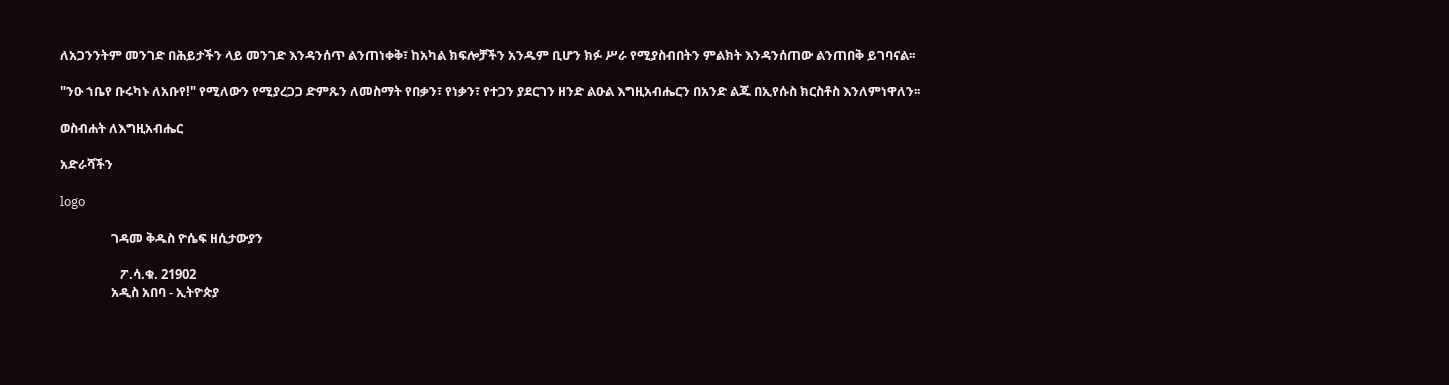ለአጋንንትም መንገድ በሕይታችን ላይ መንገድ እንዳንሰጥ ልንጠነቀቅ፣ ከአካል ክፍሎቻችን አንዱም ቢሆን ክፉ ሥራ የሚያስብበትን ምልክት እንዳንሰጠው ልንጠበቅ ይገባናል፡፡

"ንዑ ኀቤየ ቡሩካኑ ለአቡየ!" የሚለውን የሚያረጋጋ ድምጹን ለመስማት የበቃን፣ የነቃን፣ የተጋን ያደርገን ዘንድ ልዑል እግዚአብሔርን በአንድ ልጁ በኢየሱስ ክርስቶስ እንለምነዋለን፡፡

ወስብሐት ለእግዚአብሔር

አድራሻችን

logo

                 ገዳመ ቅዱስ ዮሴፍ ዘሲታውያን

                    ፖ.ሳ.ቁ. 21902
                 አዲስ አበባ - ኢትዮጵያ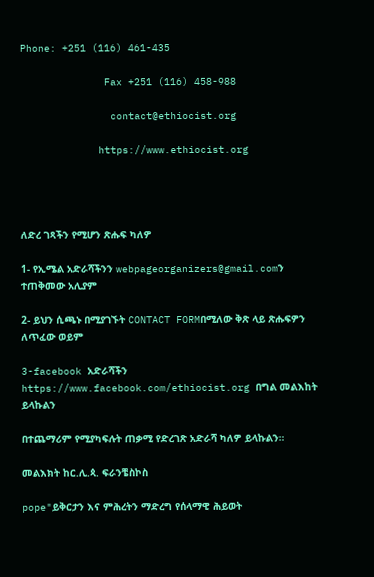Phone: +251 (116) 461-435

              Fax +251 (116) 458-988

               contact@ethiocist.org

             https://www.ethiocist.org




ለድረ ገጻችን የሚሆን ጽሑፍ ካለዎ

1- የኢሜል አድራሻችንን webpageorganizers@gmail.comን ተጠቅመው አሊያም

2- ይህን ሲጫኑ በሚያገኙት CONTACT FORMበሚለው ቅጽ ላይ ጽሑፍዎን ለጥፈው ወይም

3-facebook አድራሻችን https://www.facebook.com/ethiocist.org በግል መልእከት ይላኩልን

በተጨማሪም የሚያካፍሉት ጠቃሚ የድረገጽ አድራሻ ካለዎ ይላኩልን።

መልእክት ከር.ሊ.ጳ. ፍራንቼስኮስ

pope"ይቅርታን እና ምሕረትን ማድረግ የሰላማዊ ሕይወት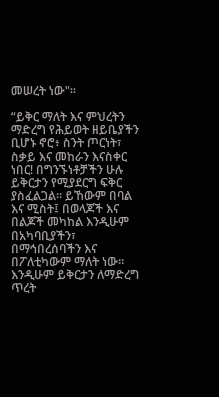መሠረት ነው"።

“ይቅር ማለት እና ምህረትን ማድረግ የሕይወት ዘይቤያችን ቢሆኑ ኖሮ፥ ስንት ጦርነት፣ ስቃይ እና መከራን እናስቀር ነበር! በግንኙነቶቻችን ሁሉ ይቅርታን የሚያደርግ ፍቅር ያስፈልጋል። ይኸውም በባል እና ሚስት፤ በወላጆች እና በልጆች መካከል እንዲሁም በአካባቢያችን፣ በማኅበረሰባችን እና በፖለቲካውም ማለት ነው። እንዲሁም ይቅርታን ለማድረግ ጥረት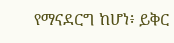የማናደርግ ከሆነ፥ ይቅር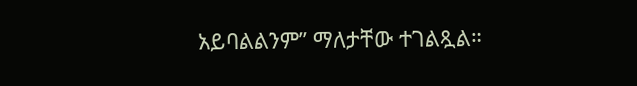አይባልልንም” ማለታቸው ተገልጿል።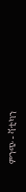ምንጭ - ቫቲካን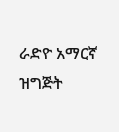ራድዮ አማርኛ ዝግጅት